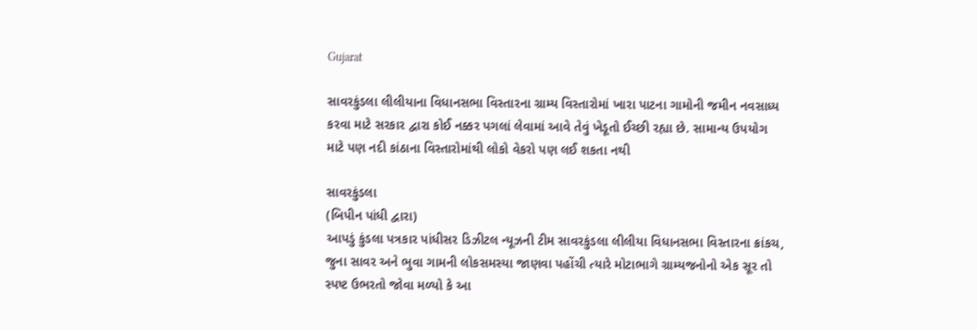Gujarat

સાવરકુંડલા લીલીયાના વિધાનસભા વિસ્તારના ગ્રામ્ય વિસ્તારોમાં ખારા પાટના ગામોની જમીન નવસાધ્ય કરવા માટે સરકાર દ્વારા કોઈ નક્કર પગલાં લેવામાં આવે તેવું ખેડૂતો ઈચ્છી રહ્યા છે. સામાન્ય ઉપયોગ માટે પણ નદી કાંઠાના વિસ્તારોમાંથી લોકો વેકરો પણ લઈ શકતા નથી

સાવરકુંડલા
(બિપીન પાંધી દ્વારા)
આપડું કુંડલા પત્રકાર પાંધીસર ડિઝીટલ ન્યૂઝની ટીમ સાવરકુંડલા લીલીયા વિધાનસભા વિસ્તારના ક્રાંકચ, જુના સાવર અને ભુવા ગામની લોકસમસ્યા જાણવા પહોંચી ત્યારે મોટાભાગે ગ્રામ્યજનોનો એક સૂર તો સ્પષ્ટ ઉભરતો જોવા મળ્યો કે આ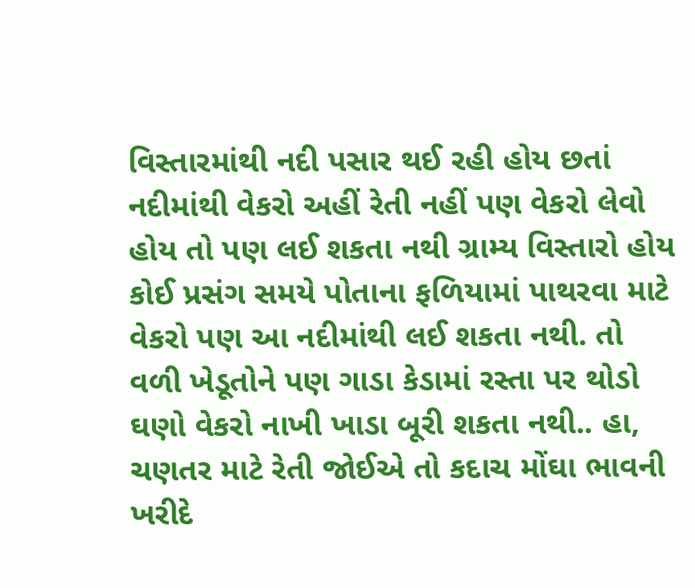વિસ્તારમાંથી નદી પસાર થઈ રહી હોય છતાં નદીમાંથી વેકરો અહીં રેતી નહીં પણ વેકરો લેવો હોય તો પણ લઈ શકતા નથી ગ્રામ્ય વિસ્તારો હોય કોઈ પ્રસંગ સમયે પોતાના ફળિયામાં પાથરવા માટે વેકરો પણ આ નદીમાંથી લઈ શકતા નથી. તો વળી ખેડૂતોને પણ ગાડા કેડામાં રસ્તા પર થોડો ઘણો વેકરો નાખી ખાડા બૂરી શકતા નથી.. હા, ચણતર માટે રેતી જોઈએ તો કદાચ મોંઘા ભાવની ખરીદે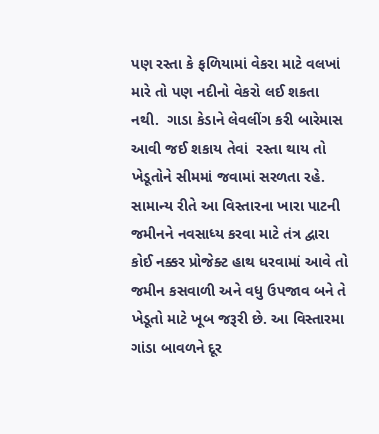પણ રસ્તા કે ફળિયામાં વેકરા માટે વલખાં મારે તો પણ નદીનો વેકરો લઈ શકતા નથી.  ગાડા કેડાને લેવલીંગ કરી બારેમાસ આવી જઈ શકાય તેવાં  રસ્તા થાય તો ખેડૂતોને સીમમાં જવામાં સરળતા રહે. સામાન્ય રીતે આ વિસ્તારના ખારા પાટની જમીનને નવસાધ્ય કરવા માટે તંત્ર દ્વારા કોઈ નક્કર પ્રોજેક્ટ હાથ ધરવામાં આવે તો જમીન કસવાળી અને વધુ ઉપજાવ બને તે ખેડૂતો માટે ખૂબ જરૂરી છે. આ વિસ્તારમા ગાંડા બાવળને દૂર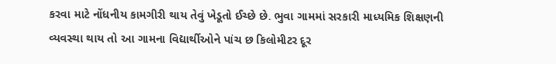કરવા માટે નોંધનીય કામગીરી થાય તેવું ખેડૂતો ઈચ્છે છે. ભુવા ગામમાં સરકારી માધ્યમિક શિક્ષણની વ્યવસ્થા થાય તો આ ગામના વિદ્યાર્થીઓને પાંચ છ કિલોમીટર દૂર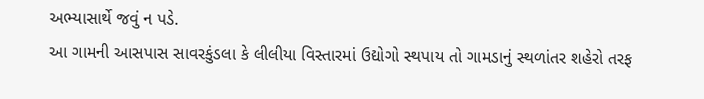અભ્યાસાર્થે જવું ન પડે.
આ ગામની આસપાસ સાવરકુંડલા કે લીલીયા વિસ્તારમાં ઉદ્યોગો સ્થપાય તો ગામડાનું સ્થળાંતર શહેરો તરફ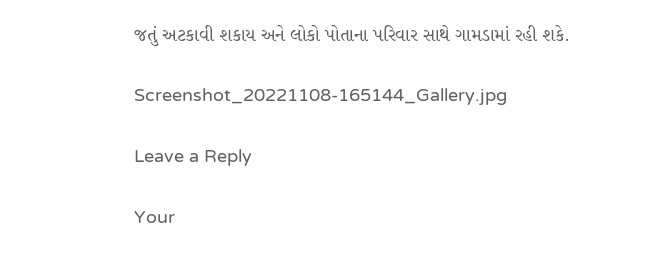જતું અટકાવી શકાય અને લોકો પોતાના પરિવાર સાથે ગામડામાં રહી શકે.

Screenshot_20221108-165144_Gallery.jpg

Leave a Reply

Your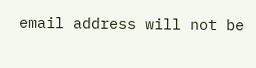email address will not be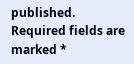published. Required fields are marked *